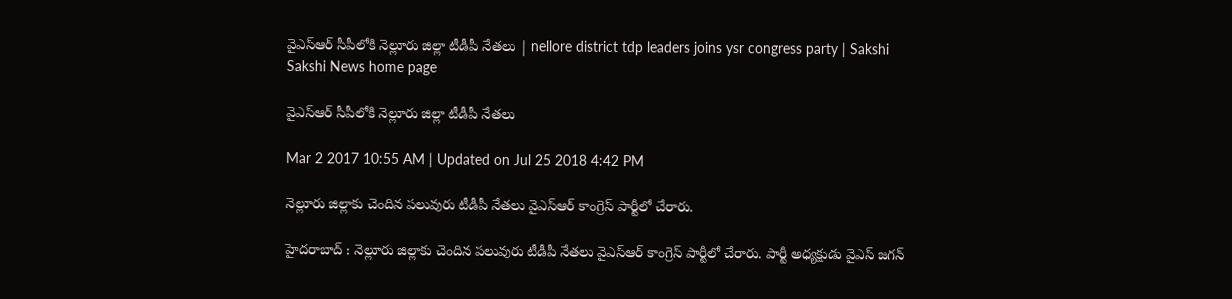వైఎస్‌ఆర్‌ సీపీలోకి నెల్లూరు జిల్లా టీడీపీ నేతలు | nellore district tdp leaders joins ysr congress party | Sakshi
Sakshi News home page

వైఎస్‌ఆర్‌ సీపీలోకి నెల్లూరు జిల్లా టీడీపీ నేతలు

Mar 2 2017 10:55 AM | Updated on Jul 25 2018 4:42 PM

నెల్లూరు జిల్లాకు చెందిన పలువురు టీడీపీ నేతలు వైఎస్‌ఆర్‌ కాంగ్రెస్‌ పార్టీలో చేరారు.

హైదరాబాద్‌ : నెల్లూరు జిల్లాకు చెందిన పలువురు టీడీపీ నేతలు వైఎస్‌ఆర్‌ కాంగ్రెస్‌ పార్టీలో చేరారు. పార్టీ అధ్యక్షుడు వైఎస్‌ జగన్‌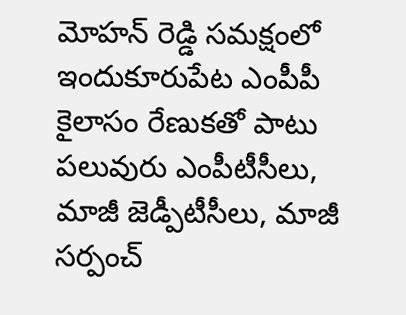మోహన్‌ రెడ్డి సమక్షంలో ఇందుకూరుపేట ఎంపీపీ కైలాసం రేణుకతో పాటు పలువురు ఎంపీటీసీలు, మాజీ జెడ్పీటీసీలు, మాజీ సర్పంచ్‌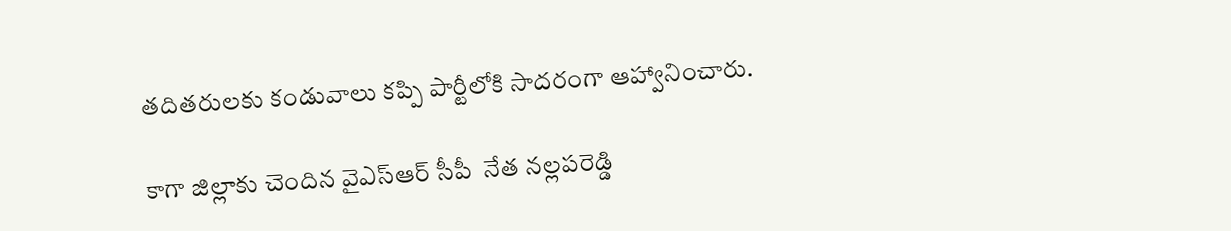తదితరులకు కండువాలు కప్పి పార్టీలోకి సాదరంగా ఆహ్వానించారు.

కాగా జిల్లాకు చెందిన వైఎస్‌ఆర్‌ సీపీ  నేత నల్లపరెడ్డి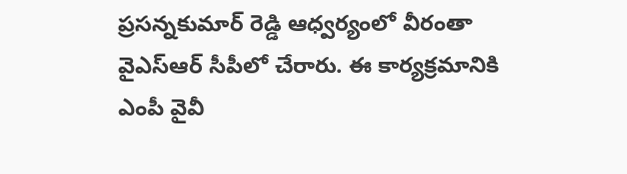ప్రసన్నకుమార్‌ రెడ్డి ఆధ్వర్యంలో వీరంతా  వైఎస్‌ఆర్‌ సీపీలో చేరారు. ఈ కార్యక్రమానికి ఎంపీ వైవీ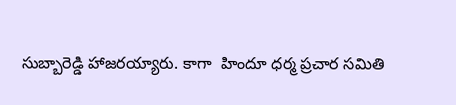సుబ్బారెడ్డి హాజరయ్యారు. కాగా  హిందూ ధర్మ ప్రచార సమితి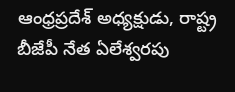ఆంధ్రప్రదేశ్‌ అధ్యక్షుడు, రాష్ట్ర బీజేపీ నేత ఏలేశ్వరపు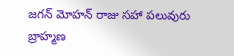జగన్‌ మోహన్‌ రాజు సహా పలువురు బ్రాహ్మణ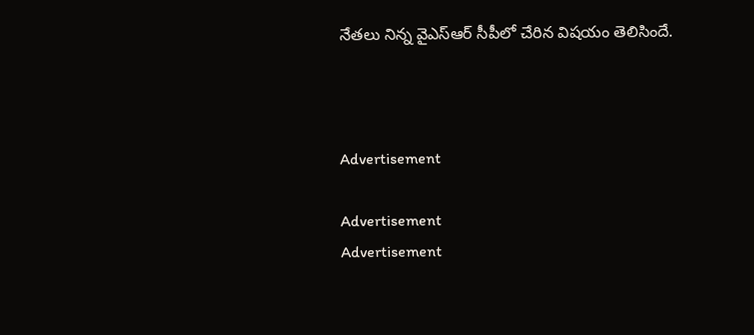నేతలు నిన్న వైఎస్‌ఆర్‌ సీపీలో చేరిన విషయం తెలిసిందే.



Advertisement

Advertisement
Advertisement